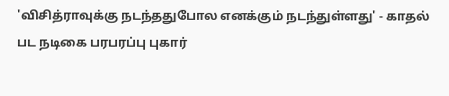'விசித்ராவுக்கு நடந்ததுபோல எனக்கும் நடந்துள்ளது' - காதல் பட நடிகை பரபரப்பு புகார்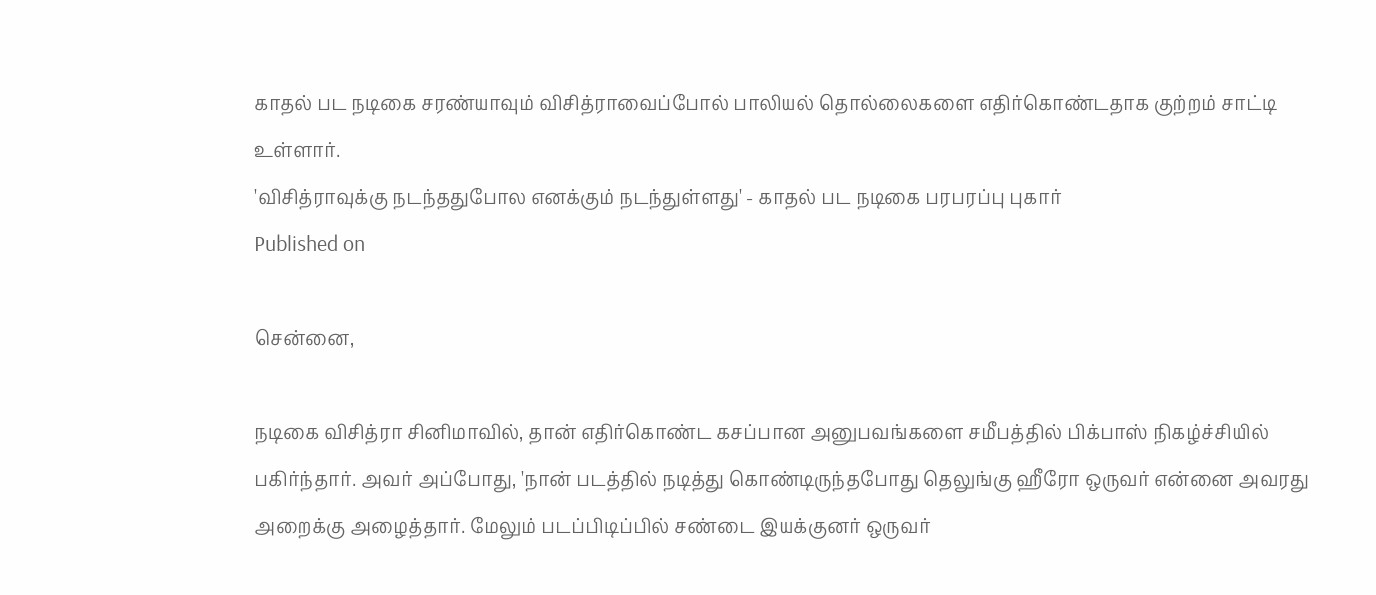காதல் பட நடிகை சரண்யாவும் விசித்ராவைப்போல் பாலியல் தொல்லைகளை எதிர்கொண்டதாக குற்றம் சாட்டி உள்ளார்.
'விசித்ராவுக்கு நடந்ததுபோல எனக்கும் நடந்துள்ளது' - காதல் பட நடிகை பரபரப்பு புகார்
Published on

சென்னை,

நடிகை விசித்ரா சினிமாவில், தான் எதிர்கொண்ட கசப்பான அனுபவங்களை சமீபத்தில் பிக்பாஸ் நிகழ்ச்சியில் பகிர்ந்தார். அவர் அப்போது, 'நான் படத்தில் நடித்து கொண்டிருந்தபோது தெலுங்கு ஹீரோ ஒருவர் என்னை அவரது அறைக்கு அழைத்தார். மேலும் படப்பிடிப்பில் சண்டை இயக்குனர் ஒருவர்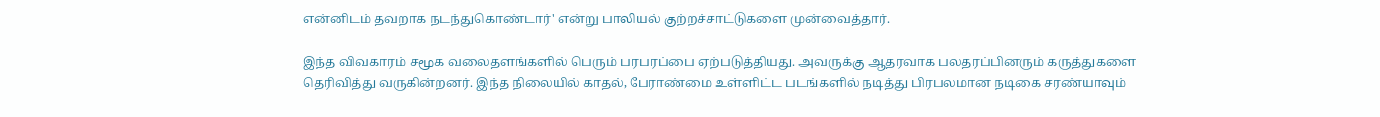என்னிடம் தவறாக நடந்துகொண்டார்' என்று பாலியல் குற்றச்சாட்டுகளை முன்வைத்தார்.

இந்த விவகாரம் சமூக வலைதளங்களில் பெரும் பரபரப்பை ஏற்படுத்தியது. அவருக்கு ஆதரவாக பலதரப்பினரும் கருத்துகளை தெரிவித்து வருகின்றனர். இந்த நிலையில் காதல், பேராண்மை உள்ளிட்ட படங்களில் நடித்து பிரபலமான நடிகை சரண்யாவும்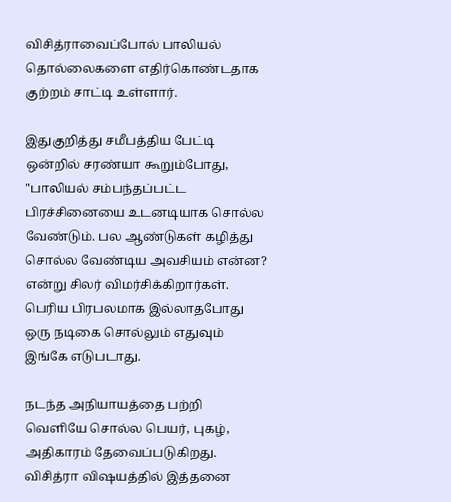விசித்ராவைப்போல் பாலியல் தொல்லைகளை எதிர்கொண்டதாக குற்றம் சாட்டி உள்ளார்.

இதுகுறித்து சமீபத்திய பேட்டி ஒன்றில் சரண்யா கூறும்போது, "பாலியல் சம்பந்தப்பட்ட பிரச்சினையை உடனடியாக சொல்ல வேண்டும். பல ஆண்டுகள் கழித்து சொல்ல வேண்டிய அவசியம் என்ன? என்று சிலர் விமர்சிக்கிறார்கள். பெரிய பிரபலமாக இல்லாதபோது ஒரு நடிகை சொல்லும் எதுவும் இங்கே எடுபடாது.

நடந்த அநியாயத்தை பற்றி வெளியே சொல்ல பெயர், புகழ், அதிகாரம் தேவைப்படுகிறது. விசித்ரா விஷயத்தில் இத்தனை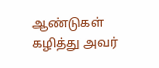ஆண்டுகள் கழித்து அவர்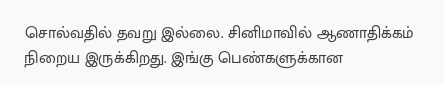சொல்வதில் தவறு இல்லை. சினிமாவில் ஆணாதிக்கம் நிறைய இருக்கிறது. இங்கு பெண்களுக்கான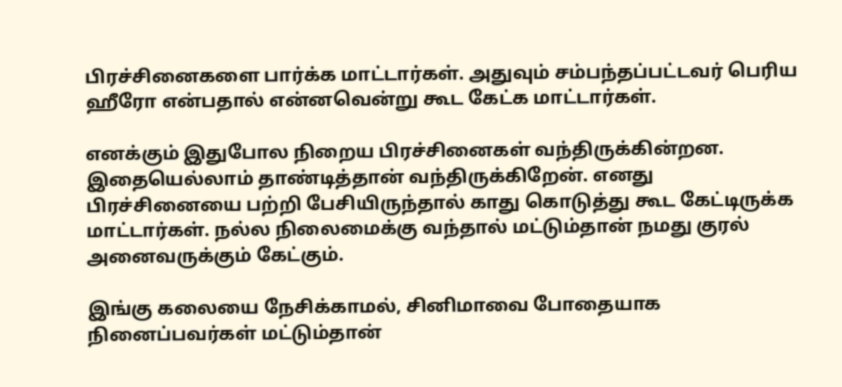பிரச்சினைகளை பார்க்க மாட்டார்கள். அதுவும் சம்பந்தப்பட்டவர் பெரிய ஹீரோ என்பதால் என்னவென்று கூட கேட்க மாட்டார்கள்.

எனக்கும் இதுபோல நிறைய பிரச்சினைகள் வந்திருக்கின்றன. இதையெல்லாம் தாண்டித்தான் வந்திருக்கிறேன். எனது பிரச்சினையை பற்றி பேசியிருந்தால் காது கொடுத்து கூட கேட்டிருக்க மாட்டார்கள். நல்ல நிலைமைக்கு வந்தால் மட்டும்தான் நமது குரல் அனைவருக்கும் கேட்கும்.

இங்கு கலையை நேசிக்காமல், சினிமாவை போதையாக நினைப்பவர்கள் மட்டும்தான்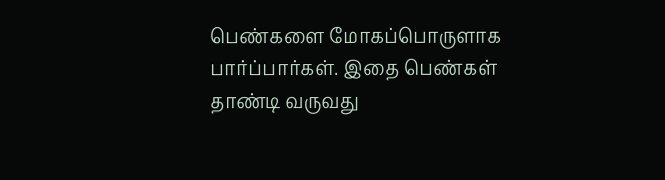பெண்களை மோகப்பொருளாக பார்ப்பார்கள். இதை பெண்கள் தாண்டி வருவது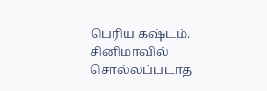பெரிய கஷ்டம். சினிமாவில் சொல்லப்படாத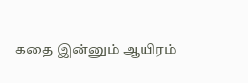கதை இன்னும் ஆயிரம்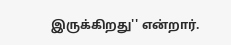இருக்கிறது'' என்றார்.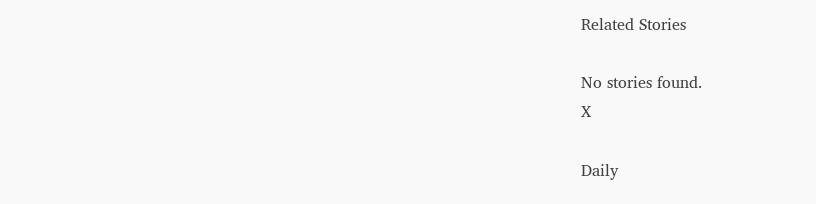Related Stories

No stories found.
X

Daily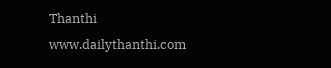Thanthi
www.dailythanthi.com